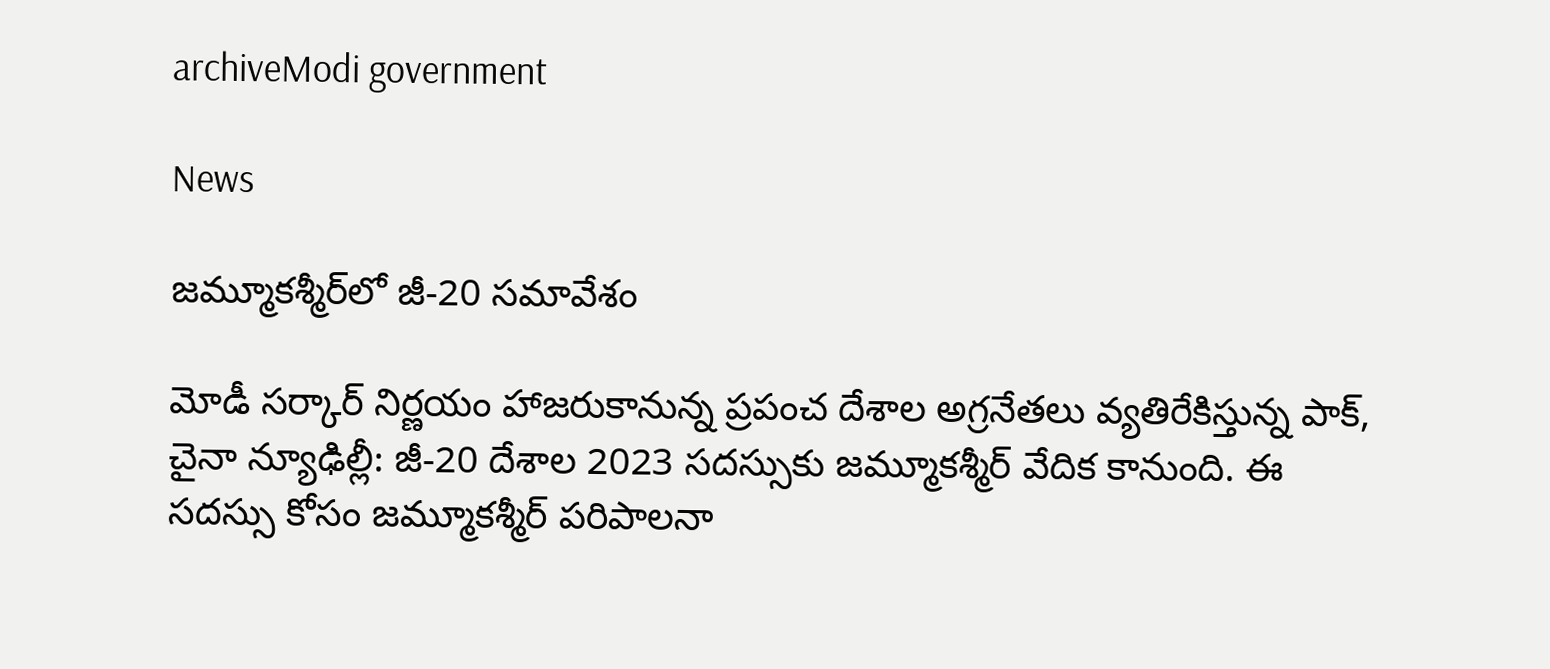archiveModi government

News

జమ్మూక‌శ్మీర్‌లో జీ-20 సమావేశం

మోడీ సర్కార్ నిర్ణయం హాజరుకానున్న ప్రపంచ దేశాల అగ్రనేతలు వ్యతిరేకిస్తున్న పాక్, చైనా న్యూఢిల్లీ: జీ-20 దేశాల 2023 సదస్సుకు జమ్మూకశ్మీర్ వేదిక కానుంది. ఈ సదస్సు కోసం జమ్మూకశ్మీర్ పరిపాలనా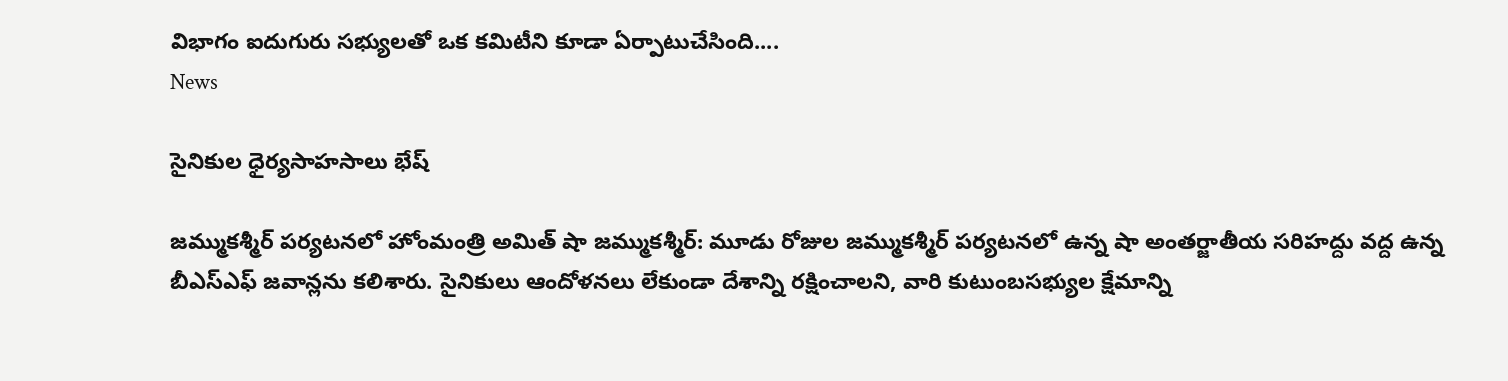విభాగం ఐదుగురు సభ్యులతో ఒక కమిటీని కూడా ఏర్పాటుచేసింది....
News

సైనికుల ధైర్యసాహసాలు భేష్‌

జమ్ముకశ్మీర్‌ పర్యటనలో హోంమంత్రి అమిత్‌ షా జమ్ముకశ్మీర్‌: మూడు రోజుల జమ్ముకశ్మీర్‌ పర్యటనలో ఉన్న షా అంతర్జాతీయ సరిహద్దు వద్ద ఉన్న బీఎస్‌ఎఫ్‌ జవాన్లను కలిశారు. సైనికులు ఆందోళనలు లేకుండా దేశాన్ని రక్షించాలని, వారి కుటుంబసభ్యుల క్షేమాన్ని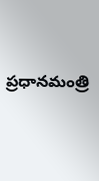ప్రధానమంత్రి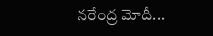నరేంద్ర మోదీ...